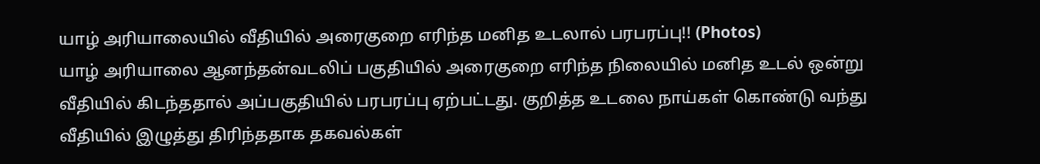யாழ் அரியாலையில் வீதியில் அரைகுறை எரிந்த மனித உடலால் பரபரப்பு!! (Photos)
யாழ் அரியாலை ஆனந்தன்வடலிப் பகுதியில் அரைகுறை எரிந்த நிலையில் மனித உடல் ஒன்று வீதியில் கிடந்ததால் அப்பகுதியில் பரபரப்பு ஏற்பட்டது. குறித்த உடலை நாய்கள் கொண்டு வந்து வீதியில் இழுத்து திரிந்ததாக தகவல்கள்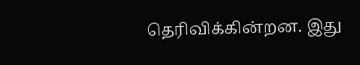தெரிவிக்கின்றன. இது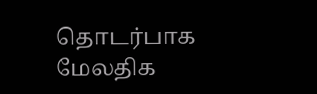தொடர்பாக மேலதிக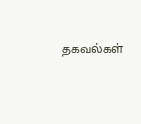தகவல்கள்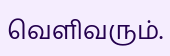வெளிவரும்.